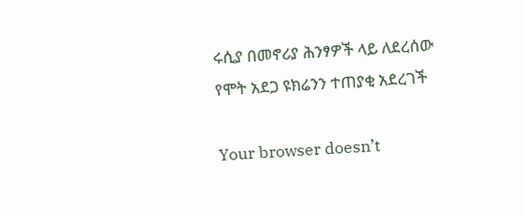ሩሲያ በመኖሪያ ሕንፃዎች ላይ ለደረሰው የሞት አደጋ ዩክሬንን ተጠያቂ አደረገች

Your browser doesn’t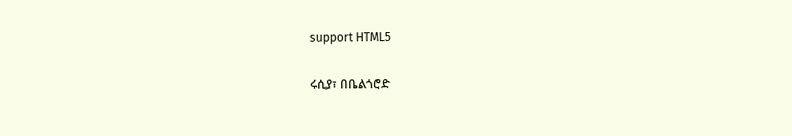support HTML5

ሩሲያ፣ በቤልጎሮድ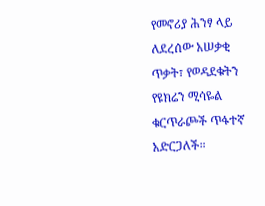የመኖሪያ ሕንፃ ላይ ለደረሰው አሠቃቂ ጥቃት፣ የወዳደቁትን የዩክሬን ሚሳዬል ቁርጥራጮች ጥፋተኛ አድርጋለች።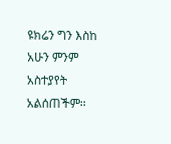ዩክሬን ግን እስከ አሁን ምንም አስተያየት አልሰጠችም፡፡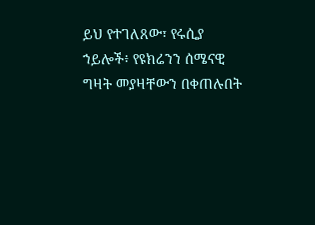ይህ የተገለጸው፣ የሩሲያ ኀይሎች፥ የዩክሬንን ሰሜናዊ ግዛት መያዛቸውን በቀጠሉበት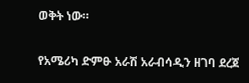ወቅት ነው።

የአሜሪካ ድምፁ አራሽ አራብሳዲን ዘገባ ደረጀ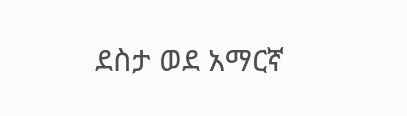ደስታ ወደ አማርኛ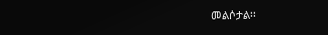መልሶታል፡፡